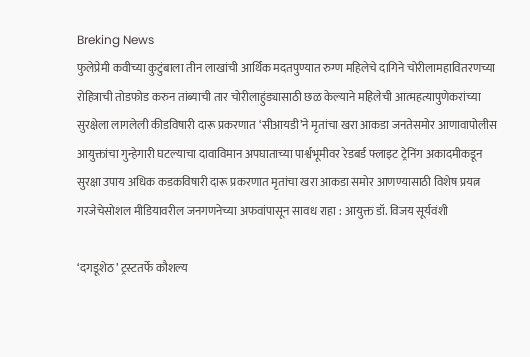Breking News
फुलेप्रेमी कवीच्या कुटुंबाला तीन लाखांची आर्थिक मदतपुण्यात रुग्ण महिलेचे दागिने चोरीलामहावितरणच्या रोहित्राची तोडफोड करुन तांब्याची तार चोरीलाहुंड्यासाठी छळ केल्याने महिलेची आत्महत्यापुणेकरांच्या सुरक्षेला लागलेली कीडविषारी दारू प्रकरणात ‘सीआयडी’ने मृतांचा खरा आकडा जनतेसमोर आणावापोलीस आयुक्तांचा गुन्हेगारी घटल्याचा दावाविमान अपघाताच्या पार्श्वभूमीवर रेडबर्ड फ्लाइट ट्रेनिंग अकादमीकडून सुरक्षा उपाय अधिक कडकविषारी दारू प्रकरणात मृतांचा खरा आकडा समोर आणण्यासाठी विशेष प्रयत्न गरजेचेसोशल मीडियावरील जनगणनेच्या अफवांपासून सावध राहा : आयुक्त डॉ. विजय सूर्यवंशी

‘दगडूशेठ’ ट्रस्टतर्फे कौशल्य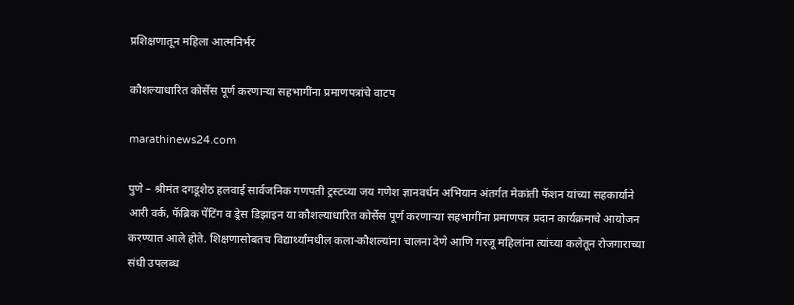प्रशिक्षणातून महिला आत्मनिर्भर

कौशल्याधारित कोर्सेस पूर्ण करणाऱ्या सहभागींना प्रमाणपत्रांचे वाटप

marathinews24.com

पुणे – श्रीमंत दगडूशेठ हलवाई सार्वजनिक गणपती ट्रस्टच्या जय गणेश ज्ञानवर्धन अभियान अंतर्गत मेकांती फॅशन यांच्या सहकार्याने आरी वर्क, फॅब्रिक पेंटिंग व ड्रेस डिझाइन या कौशल्याधारित कोर्सेस पूर्ण करणाऱ्या सहभागींना प्रमाणपत्र प्रदान कार्यक्रमाचे आयोजन करण्यात आले होते. शिक्षणासोबतच विद्यार्थ्यांमधील कला-कौशल्यांना चालना देणे आणि गरजू महिलांना त्यांच्या कलेतून रोजगाराच्या संधी उपलब्ध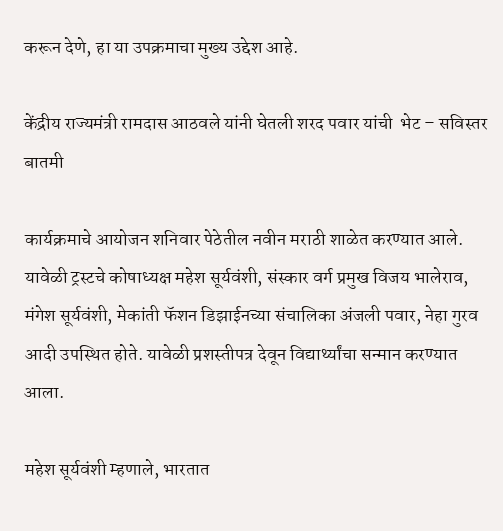करून देणे, हा या उपक्रमाचा मुख्य उद्देश आहे.

केंद्रीय राज्यमंत्री रामदास आठवले यांनी घेतली शरद पवार यांची  भेट – सविस्तर बातमी

कार्यक्रमाचे आयोजन शनिवार पेठेतील नवीन मराठी शाळेत करण्यात आले. यावेळी ट्रस्टचे कोषाध्यक्ष महेश सूर्यवंशी, संस्कार वर्ग प्रमुख विजय भालेराव, मंगेश सूर्यवंशी, मेकांती फॅशन डिझाईनच्या संचालिका अंजली पवार, नेहा गुरव आदी उपस्थित होते. यावेळी प्रशस्तीपत्र देवून विद्यार्थ्यांचा सन्मान करण्यात आला.

महेश सूर्यवंशी म्हणाले, भारतात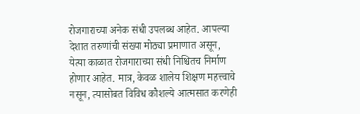रोजगाराच्या अनेक संधी उपलब्ध आहेत. आपल्या देशात तरुणांची संख्या मोठ्या प्रमाणात असून, येत्या काळात रोजगाराच्या संधी निश्चितच निर्माण होणार आहेत. मात्र, केवळ शालेय शिक्षण महत्त्वाचे नसून, त्यासोबत विविध कौशल्ये आत्मसात करणेही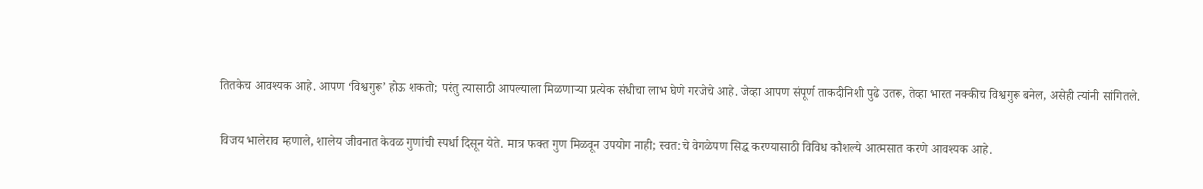तितकेच आवश्यक आहे. आपण ‘विश्वगुरू’ होऊ शकतो; परंतु त्यासाठी आपल्याला मिळणाऱ्या प्रत्येक संधीचा लाभ घेणे गरजेचे आहे. जेव्हा आपण संपूर्ण ताकदीनिशी पुढे उतरू, तेव्हा भारत नक्कीच विश्वगुरू बनेल, असेही त्यांनी सांगितले.

विजय भालेराव म्हणाले, शालेय जीवनात केवळ गुणांची स्पर्धा दिसून येते. मात्र फक्त गुण मिळवून उपयोग नाही; स्वत:चे वेगळेपण सिद्ध करण्यासाठी विविध कौशल्ये आत्मसात करणे आवश्यक आहे.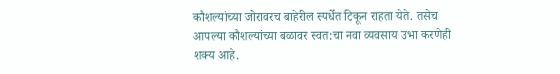कौशल्यांच्या जोरावरच बाहेरील स्पर्धेत टिकून राहता येते. तसेच आपल्या कौशल्यांच्या बळावर स्वत:चा नवा व्यवसाय उभा करणेही शक्य आहे.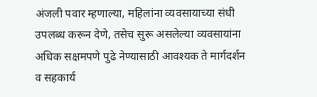अंजली पवार म्हणाल्या, महिलांना व्यवसायाच्या संधी उपलब्ध करून देणे, तसेच सुरू असलेल्या व्यवसायांना अधिक सक्षमपणे पुढे नेण्यासाठी आवश्यक ते मार्गदर्शन व सहकार्य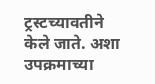ट्रस्टच्यावतीने केले जाते. अशा उपक्रमाच्या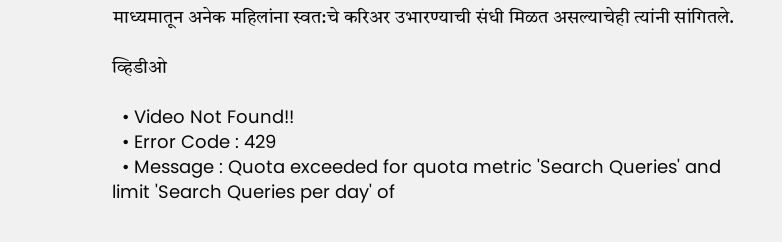माध्यमातून अनेक महिलांना स्वत:चे करिअर उभारण्याची संधी मिळत असल्याचेही त्यांनी सांगितले.

व्हिडीओ

  • Video Not Found!!
  • Error Code : 429
  • Message : Quota exceeded for quota metric 'Search Queries' and limit 'Search Queries per day' of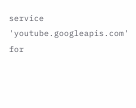service 'youtube.googleapis.com' for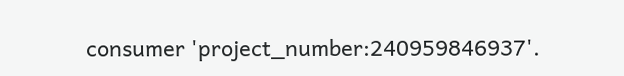consumer 'project_number:240959846937'.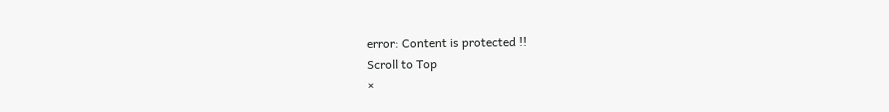error: Content is protected !!
Scroll to Top
×